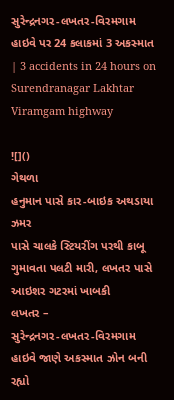સુરેન્દ્રનગર-લખતર-વિરમગામ હાઇવે પર 24 કલાકમાં 3 અકસ્માત | 3 accidents in 24 hours on Surendranagar Lakhtar Viramgam highway

![]()
ગેથળા
હનુમાન પાસે કાર-બાઇક અથડાયા
ઝમર
પાસે ચાલકે સ્ટિયરીંગ પરથી કાબૂ ગુમાવતા પલટી મારી, લખતર પાસે આઇશર ગટરમાં ખાબકી
લખતર –
સુરેન્દ્રનગર-લખતર-વિરમગામ હાઇવે જાણે અકસ્માત ઝોન બની રહ્યો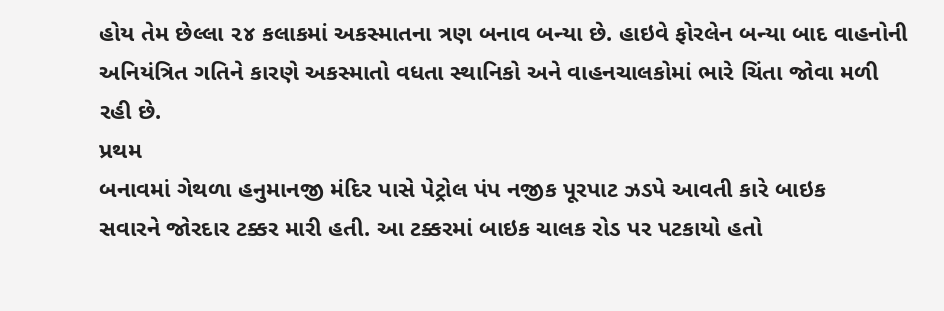હોય તેમ છેલ્લા ૨૪ કલાકમાં અકસ્માતના ત્રણ બનાવ બન્યા છે. હાઇવે ફોરલેન બન્યા બાદ વાહનોની
અનિયંત્રિત ગતિને કારણે અકસ્માતો વધતા સ્થાનિકો અને વાહનચાલકોમાં ભારે ચિંતા જોવા મળી
રહી છે.
પ્રથમ
બનાવમાં ગેથળા હનુમાનજી મંદિર પાસે પેટ્રોલ પંપ નજીક પૂરપાટ ઝડપે આવતી કારે બાઇક
સવારને જોરદાર ટક્કર મારી હતી. આ ટક્કરમાં બાઇક ચાલક રોડ પર પટકાયો હતો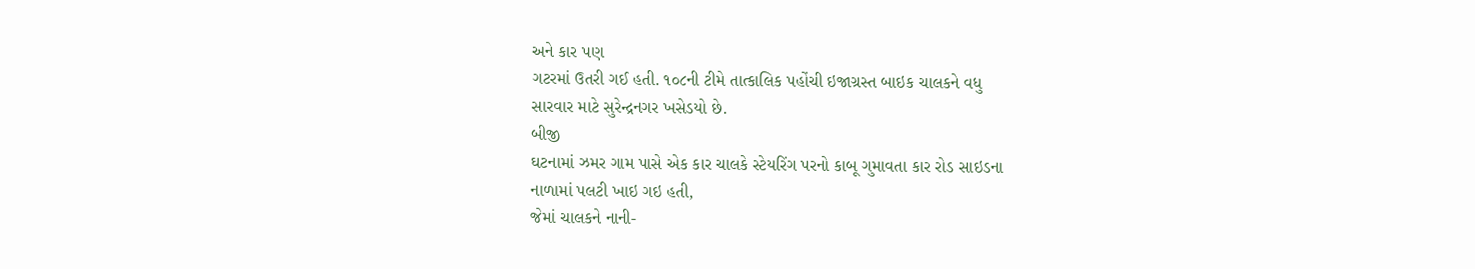અને કાર પણ
ગટરમાં ઉતરી ગઈ હતી. ૧૦૮ની ટીમે તાત્કાલિક પહોંચી ઇજાગ્રસ્ત બાઇક ચાલકને વધુ
સારવાર માટે સુરેન્દ્રનગર ખસેડયો છે.
બીજી
ઘટનામાં ઝમર ગામ પાસે એક કાર ચાલકે સ્ટેયરિંગ પરનો કાબૂ ગુમાવતા કાર રોડ સાઇડના
નાળામાં પલટી ખાઇ ગઇ હતી,
જેમાં ચાલકને નાની-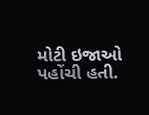મોટી ઇજાઓ પહોંચી હતી.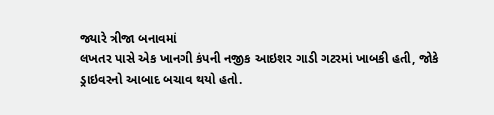જ્યારે ત્રીજા બનાવમાં
લખતર પાસે એક ખાનગી કંપની નજીક આઇશર ગાડી ગટરમાં ખાબકી હતી, જોકે
ડ્રાઇવરનો આબાદ બચાવ થયો હતો.